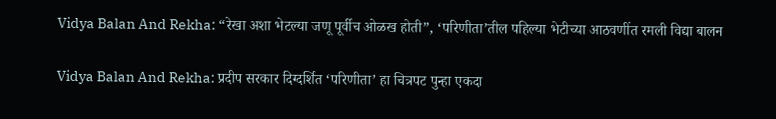Vidya Balan And Rekha: “रेखा अशा भेटल्या जणू पूर्वीच ओळख होती”, ‘परिणीता’तील पहिल्या भेटीच्या आठवणींत रमली विद्या बालन

Vidya Balan And Rekha: प्रदीप सरकार दिग्दर्शित ‘परिणीता’ हा चित्रपट पुन्हा एकदा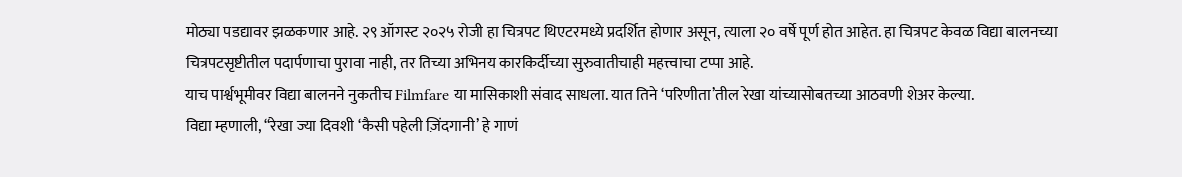मोठ्या पडद्यावर झळकणार आहे. २९ ऑगस्ट २०२५ रोजी हा चित्रपट थिएटरमध्ये प्रदर्शित होणार असून, त्याला २० वर्षे पूर्ण होत आहेत. हा चित्रपट केवळ विद्या बालनच्या चित्रपटसृष्टीतील पदार्पणाचा पुरावा नाही, तर तिच्या अभिनय कारकिर्दीच्या सुरुवातीचाही महत्त्वाचा टप्पा आहे.
याच पार्श्वभूमीवर विद्या बालनने नुकतीच Filmfare या मासिकाशी संवाद साधला. यात तिने ‘परिणीता’तील रेखा यांच्यासोबतच्या आठवणी शेअर केल्या.
विद्या म्हणाली, “रेखा ज्या दिवशी ‘कैसी पहेली ज़िंदगानी’ हे गाणं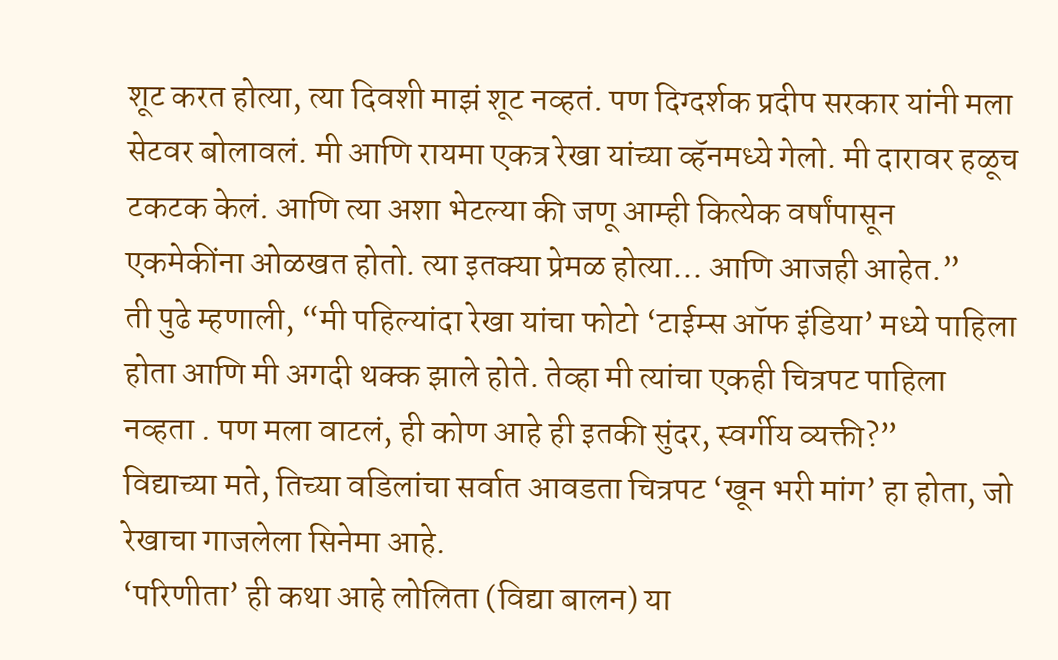शूट करत होत्या, त्या दिवशी माझं शूट नव्हतं. पण दिग्दर्शक प्रदीप सरकार यांनी मला सेटवर बोलावलं. मी आणि रायमा एकत्र रेखा यांच्या व्हॅनमध्ये गेलो. मी दारावर हळूच टकटक केलं. आणि त्या अशा भेटल्या की जणू आम्ही कित्येक वर्षांपासून एकमेकींना ओळखत होतो. त्या इतक्या प्रेमळ होत्या… आणि आजही आहेत.”
ती पुढे म्हणाली, “मी पहिल्यांदा रेखा यांचा फोटो ‘टाईम्स ऑफ इंडिया’ मध्ये पाहिला होता आणि मी अगदी थक्क झाले होते. तेव्हा मी त्यांचा एकही चित्रपट पाहिला नव्हता . पण मला वाटलं, ही कोण आहे ही इतकी सुंदर, स्वर्गीय व्यक्ती?”
विद्याच्या मते, तिच्या वडिलांचा सर्वात आवडता चित्रपट ‘खून भरी मांग’ हा होता, जो रेखाचा गाजलेला सिनेमा आहे.
‘परिणीता’ ही कथा आहे लोलिता (विद्या बालन) या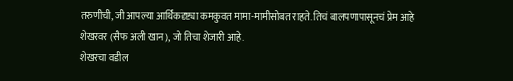तरुणीची, जी आपल्या आर्थिकदृष्ट्या कमकुवत मामा-मामीसोबत राहते. तिचं बालपणापासूनचं प्रेम आहे शेखरवर (सैफ अली खान), जो तिचा शेजारी आहे.
शेखरचा वडील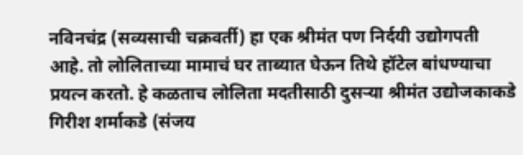नविनचंद्र (सव्यसाची चक्रवर्ती) हा एक श्रीमंत पण निर्दयी उद्योगपती आहे. तो लोलिताच्या मामाचं घर ताब्यात घेऊन तिथे हॉटेल बांधण्याचा प्रयत्न करतो. हे कळताच लोलिता मदतीसाठी दुसऱ्या श्रीमंत उद्योजकाकडे गिरीश शर्माकडे (संजय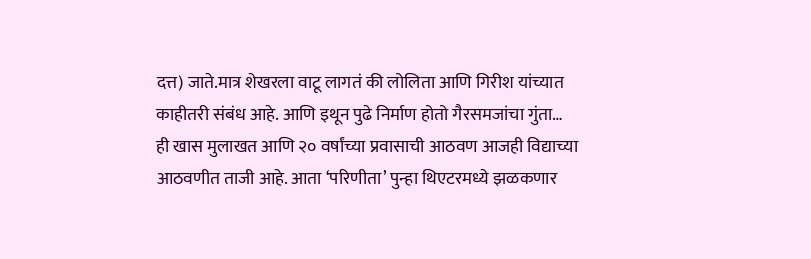दत्त) जाते.मात्र शेखरला वाटू लागतं की लोलिता आणि गिरीश यांच्यात काहीतरी संबंध आहे. आणि इथून पुढे निर्माण होतो गैरसमजांचा गुंता…
ही खास मुलाखत आणि २० वर्षांच्या प्रवासाची आठवण आजही विद्याच्या आठवणीत ताजी आहे. आता ‘परिणीता’ पुन्हा थिएटरमध्ये झळकणार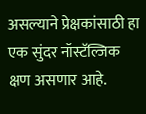असल्याने प्रेक्षकांसाठी हा एक सुंदर नॉस्टॅल्जिक क्षण असणार आहे.